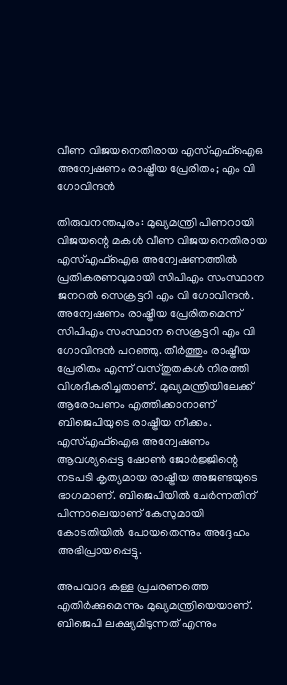വീണ വിജയനെതിരായ എസ്എഫ്ഐഒ അന്വേഷണം രാഷ്ട്രീയ പ്രേരിതം; എം വി ഗോവിന്ദൻ

തിരുവനന്തപുരം: മുഖ്യമന്ത്രി പിണറായി വിജയന്റെ മകൾ വീണ വിജയനെതിരായ എസ്എഫ്ഐഒ അന്വേഷണത്തിൽ പ്രതികരണവുമായി സിപിഎം സംസ്ഥാന ജനറൽ സെക്രട്ടറി എം വി ഗോവിന്ദൻ. അന്വേഷണം രാഷ്ട്രീയ പ്രേരിതമെന്ന് സിപിഎം സംസ്ഥാന സെക്രട്ടറി എം വി ഗോവിന്ദൻ പറഞ്ഞു. തീർത്തും രാഷ്ട്രീയ പ്രേരിതം എന്ന് വസ്തുതകൾ നിരത്തി വിശദീകരിച്ചതാണ്. മുഖ്യമന്ത്രിയിലേക്ക് ആരോപണം എത്തിക്കാനാണ് ബിജെപിയുടെ രാഷ്ട്രീയ നീക്കം. എസ്എഫ്ഐഒ അന്വേഷണം ആവശ്യപ്പെട്ട ഷോൺ ജോർജ്ജിന്റെ നടപടി കൃത്യമായ രാഷ്ട്രീയ അജണ്ടയുടെ ഭാഗമാണ്. ബിജെപിയിൽ ചേർന്നതിന് പിന്നാലെയാണ് കേസുമായി കോടതിയിൽ പോയതെന്നും അദ്ദേഹം അഭിപ്രായപ്പെട്ടു.

അപവാദ കള്ള പ്രചരണത്തെ എതിർക്കുമെന്നും മുഖ്യമന്ത്രിയെയാണ്. ബിജെപി ലക്ഷ്യമിടുന്നത് എന്നും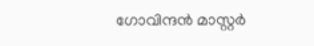ഗോവിന്ദൻ മാസ്റ്റർ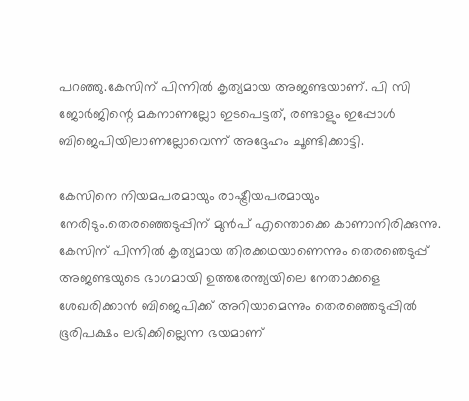പറഞ്ഞു.കേസിന് പിന്നിൽ കൃത്യമായ അജണ്ടയാണ്. പി സി ജോർജിന്റെ മകനാണല്ലോ ഇടപെട്ടത്, രണ്ടാളും ഇപ്പോൾ ബിജെപിയിലാണല്ലോവെന്ന് അദ്ദേഹം ചൂണ്ടിക്കാട്ടി.

കേസിനെ നിയമപരമായും രാഷ്ട്രീയപരമായും നേരിടും.തെരഞ്ഞെടുപ്പിന് മുൻപ് എന്തൊക്കെ കാണാനിരിക്കുന്നു. കേസിന് പിന്നിൽ കൃത്യമായ തിരക്കഥയാണെന്നും തെരഞെടുപ്പ് അജണ്ടയുടെ ഭാഗമായി ഉത്തരേന്ത്യയിലെ നേതാക്കളെ ശേഖരിക്കാൻ ബിജെപിക്ക് അറിയാമെന്നും തെരഞ്ഞെടുപ്പിൽ ഭൂരിപക്ഷം ലഭിക്കില്ലെന്ന ഭയമാണ്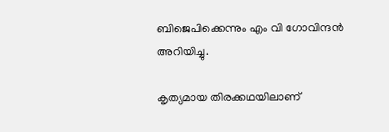ബിജെപിക്കെന്നും എം വി ഗോവിന്ദൻ അറിയിച്ചു.

കൃത്യമായ തിരക്കഥയിലാണ്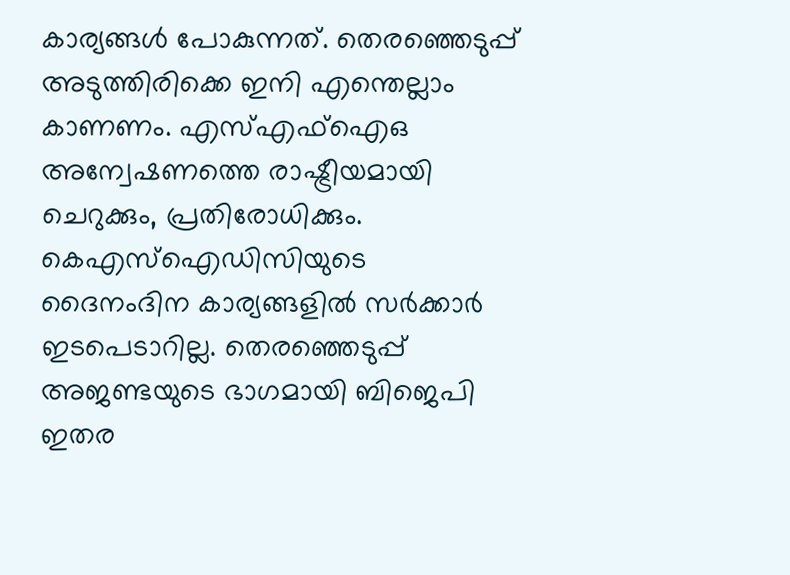കാര്യങ്ങൾ പോകുന്നത്. തെരഞ്ഞെടുപ്പ് അടുത്തിരിക്കെ ഇനി എന്തെല്ലാം കാണണം. എസ്എഫ്ഐഒ അന്വേഷണത്തെ രാഷ്ട്രീയമായി ചെറുക്കും, പ്രതിരോധിക്കും. കെഎസ്ഐഡിസിയുടെ ദൈനംദിന കാര്യങ്ങളിൽ സർക്കാർ ഇടപെടാറില്ല. തെരഞ്ഞെടുപ്പ് അജണ്ടയുടെ ഭാഗമായി ബിജെപി ഇതര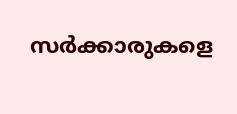സർക്കാരുകളെ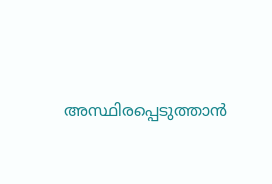അസ്ഥിരപ്പെടുത്താൻ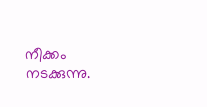നീക്കം നടക്കുന്നു.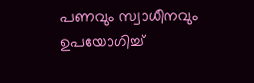പണവും സ്വാധീനവും ഉപയോഗിച്ച്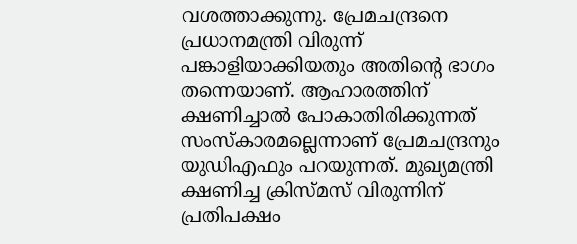വശത്താക്കുന്നു. പ്രേമചന്ദ്രനെ പ്രധാനമന്ത്രി വിരുന്ന് പങ്കാളിയാക്കിയതും അതിന്റെ ഭാഗം തന്നെയാണ്. ആഹാരത്തിന് ക്ഷണിച്ചാൽ പോകാതിരിക്കുന്നത് സംസ്‌കാരമല്ലെന്നാണ് പ്രേമചന്ദ്രനും യുഡിഎഫും പറയുന്നത്. മുഖ്യമന്ത്രി ക്ഷണിച്ച ക്രിസ്മസ് വിരുന്നിന് പ്രതിപക്ഷം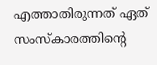എത്താതിരുന്നത് ഏത് സംസ്‌കാരത്തിന്റെ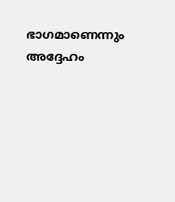ഭാഗമാണെന്നും അദ്ദേഹം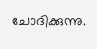ചോദിക്കുന്നു.